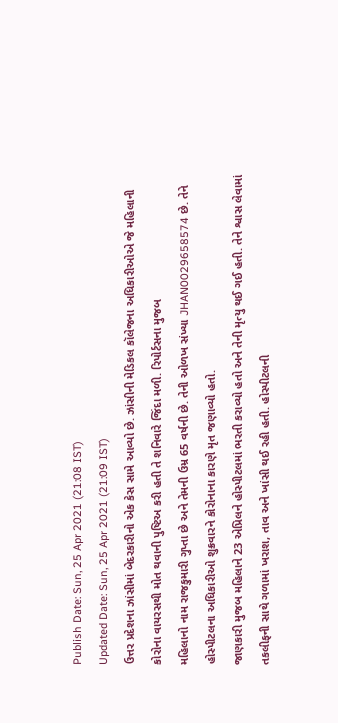Publish Date: Sun, 25 Apr 2021 (21:08 IST)
Updated Date: Sun, 25 Apr 2021 (21:09 IST)
ઉત્તર પ્રદેશના ઝાંસીમાં બેદરકારીનો એક કેસ સામે આવ્યો છે. ઝાંસીની મેડિકલ કૉલેજના અધિકારીઓએ જે મહિલાની કોરોના વાયરસથી મોત થવાની પુષ્ટિઅ કરી હતી તે શનિવારે જિંદા મળી. રિપોર્ટસના મુજબ
મહિલાનો નામ રાજકુમારી ગુપ્તા છે અને તેમની ઉમ્ર 65 વર્ષની છે. તેની ઓળખ સંખ્યા JHAN0029658574 છે. તેને હોસ્પીટલના અધિકારીઓ શુક્રવારને કોરોનાના કારણે મૃત જણાવ્યો હતો.
જાણકારી મુજબ મહિલાને 23 એપ્રિલને હોસ્પીટલમાં ભરતી કરાવ્યો હતો અને તેની મૃત્યુ થઈ ગઈ હતી. તેને શ્વાસ લેવામાં તકલીફની સાથે ગળામાં ખરાશ, તાવ અને ખાંસી થઈ રહી હતી. હોસ્પીટલની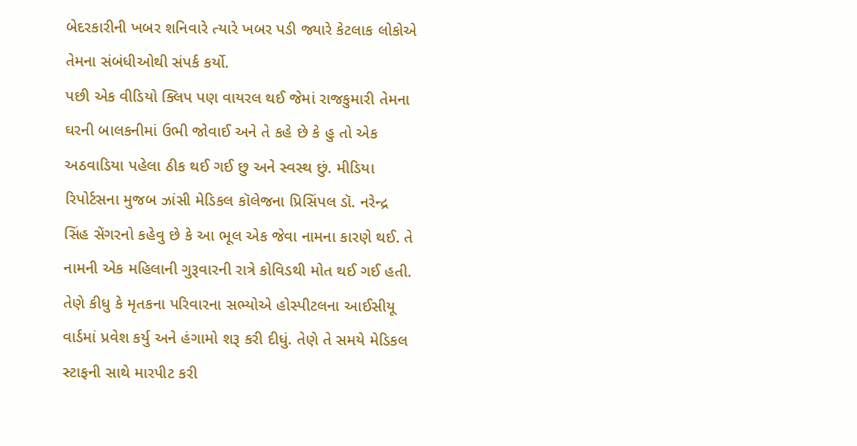બેદરકારીની ખબર શનિવારે ત્યારે ખબર પડી જ્યારે કેટલાક લોકોએ તેમના સંબંધીઓથી સંપર્ક કર્યો.
પછી એક વીડિયો ક્લિપ પણ વાયરલ થઈ જેમાં રાજકુમારી તેમના ઘરની બાલકનીમાં ઉભી જોવાઈ અને તે કહે છે કે હુ તો એક અઠવાડિયા પહેલા ઠીક થઈ ગઈ છુ અને સ્વસ્થ છું. મીડિયા રિપોર્ટસના મુજબ ઝાંસી મેડિકલ કૉલેજના પ્રિસિંપલ ડૉ. નરેન્દ્ર સિંહ સેંગરનો કહેવુ છે કે આ ભૂલ એક જેવા નામના કારણે થઈ. તે નામની એક મહિલાની ગુરૂવારની રાત્રે કોવિડથી મોત થઈ ગઈ હતી.
તેણે કીધુ કે મૃતકના પરિવારના સભ્યોએ હોસ્પીટલના આઈસીયૂ વાર્ડમાં પ્રવેશ કર્યુ અને હંગામો શરૂ કરી દીધું. તેણે તે સમયે મેડિકલ સ્ટાફની સાથે મારપીટ કરી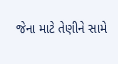જેના માટે તેણીને સામે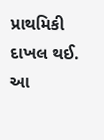પ્રાથમિકી દાખલ થઈ. આ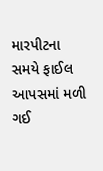મારપીટના સમયે ફાઈલ આપસમાં મળી ગઈ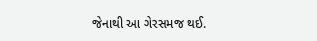જેનાથી આ ગેરસમજ થઈ.